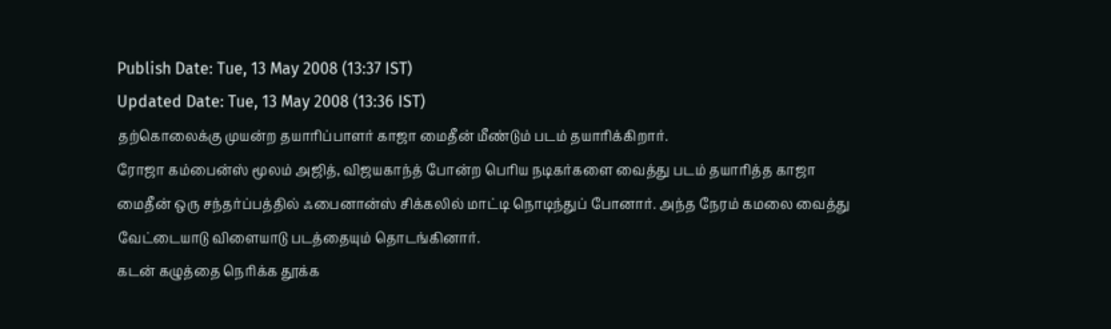Publish Date: Tue, 13 May 2008 (13:37 IST)
Updated Date: Tue, 13 May 2008 (13:36 IST)
தற்கொலைக்கு முயன்ற தயாரிப்பாளர் காஜா மைதீன் மீண்டும் படம் தயாரிக்கிறார்.
ரோஜா கம்பைன்ஸ் மூலம் அஜித், விஜயகாந்த் போன்ற பெரிய நடிகர்களை வைத்து படம் தயாரித்த காஜா மைதீன் ஒரு சந்தர்ப்பத்தில் ஃபைனான்ஸ் சிக்கலில் மாட்டி நொடிந்துப் போனார். அந்த நேரம் கமலை வைத்து வேட்டையாடு விளையாடு படத்தையும் தொடங்கினார்.
கடன் கழுத்தை நெரிக்க தூக்க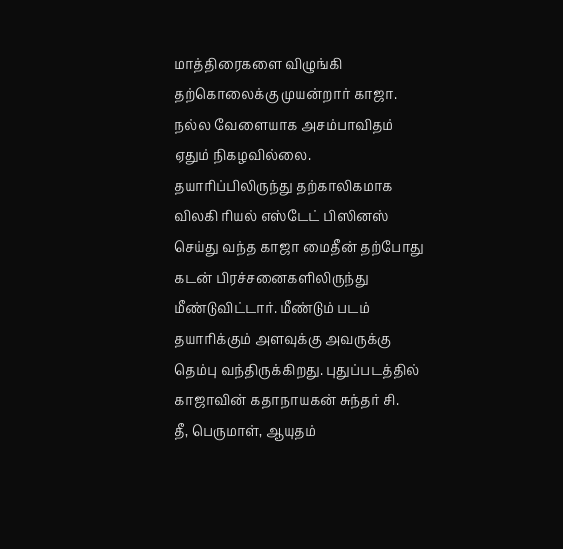மாத்திரைகளை விழுங்கி தற்கொலைக்கு முயன்றார் காஜா. நல்ல வேளையாக அசம்பாவிதம் ஏதும் நிகழவில்லை.
தயாரிப்பிலிருந்து தற்காலிகமாக விலகி ரியல் எஸ்டேட் பிஸினஸ் செய்து வந்த காஜா மைதீன் தற்போது கடன் பிரச்சனைகளிலிருந்து மீண்டுவிட்டார். மீண்டும் படம் தயாரிக்கும் அளவுக்கு அவருக்கு தெம்பு வந்திருக்கிறது. புதுப்படத்தில் காஜாவின் கதாநாயகன் சுந்தர் சி.
தீ, பெருமாள், ஆயுதம்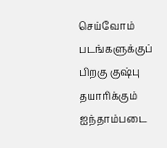செய்வோம் படங்களுக்குப் பிறகு குஷ்பு தயாரிக்கும் ஐந்தாம்படை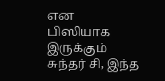என பிஸியாக இருக்கும் சுந்தர் சி, இந்த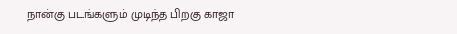நான்கு படங்களும் முடிந்த பிறகு காஜா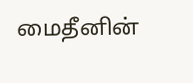மைதீனின்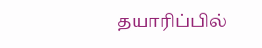தயாரிப்பில்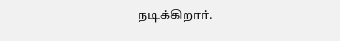நடிக்கிறார்.